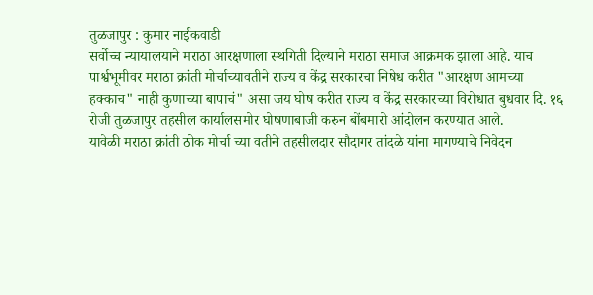तुळजापुर : कुमार नाईकवाडी
सर्वोच्च न्यायालयाने मराठा आरक्षणाला स्थगिती दिल्याने मराठा समाज आक्रमक झाला आहे. याच पार्श्वभूमीवर मराठा क्रांती मोर्चाच्यावतीने राज्य व केंद्र सरकारचा निषेध करीत "आरक्षण आमच्या हक्काच" नाही कुणाच्या बापाचं" असा जय घोष करीत राज्य व केंद्र सरकारच्या विरोधात बुधवार दि. १६ रोजी तुळजापुर तहसील कार्यालसमोर घोषणाबाजी करुन बोंबमारो आंदोलन करण्यात आले.
यावेळी मराठा क्रांती ठोक मोर्चा च्या वतीने तहसीलदार सौदागर तांदळे यांना मागण्याचे निवेदन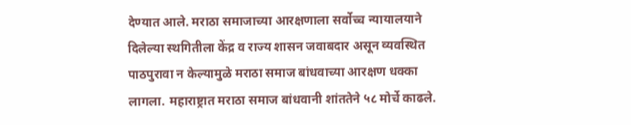देण्यात आले. मराठा समाजाच्या आरक्षणाला सर्वोच्च न्यायालयाने दिलेल्या स्थगितीला केंद्र व राज्य शासन जवाबदार असून व्यवस्थित पाठपुरावा न केल्यामुळे मराठा समाज बांधवाच्या आरक्षण धक्का लागला. महाराष्ट्रात मराठा समाज बांधवानी शांततेने ५८ मोर्चे काढले.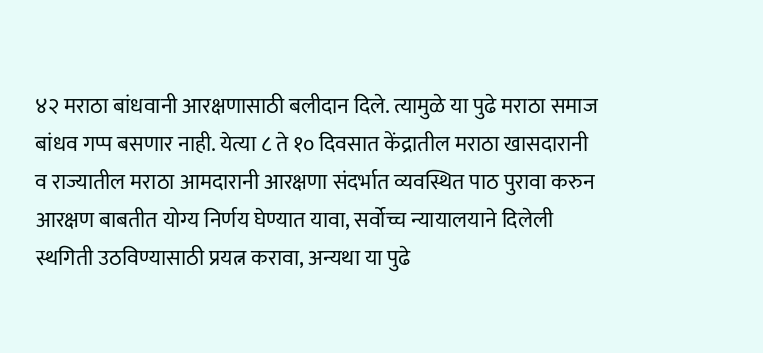४२ मराठा बांधवानी आरक्षणासाठी बलीदान दिले. त्यामुळे या पुढे मराठा समाज बांधव गप्प बसणार नाही. येत्या ८ ते १० दिवसात केंद्रातील मराठा खासदारानी व राज्यातील मराठा आमदारानी आरक्षणा संदर्भात व्यवस्थित पाठ पुरावा करुन आरक्षण बाबतीत योग्य निर्णय घेण्यात यावा, सर्वोच्च न्यायालयाने दिलेली स्थगिती उठविण्यासाठी प्रयत्न करावा, अन्यथा या पुढे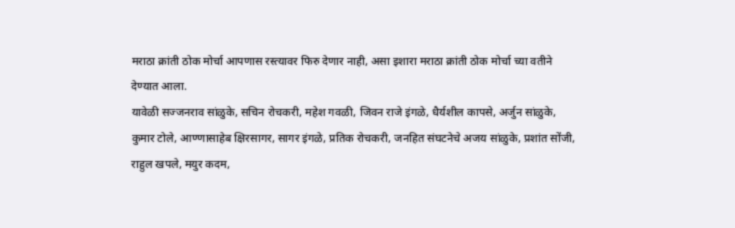मराठा क्रांती ठोक मोर्चा आपणास रस्त्यावर फिरु देणार नाही, असा इशारा मराठा क्रांती ठोक मोर्चा च्या वतीने देण्यात आला.
यावेळी सज्जनराव सांळुके, सचिन रोचकरी, महेश गवळी, जिवन राजे इंगळे, धैर्यशील कापसे, अर्जुन सांळुके, कुमार टोले, आण्णासाहेब क्षिरसागर, सागर इंगळे, प्रतिक रोचकरी, जनहित संघटनेचे अजय सांळुके, प्रशांत सोंजी, राहुल खपले, मयुर कदम,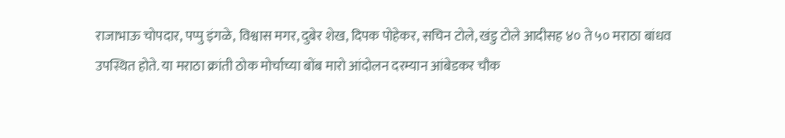राजाभाऊ चोपदार, पप्पु इंगळे, विश्वास मगर, दुबेर शेख, दिपक पोहेकर, सचिन टोले, खंडु टोले आदीसह ४० ते ५० मराठा बांधव उपस्थित होते. या मराठा क्रांती ठोक मोर्चाच्या बोंब मारो आंदोलन दरम्यान आंबेडकर चौक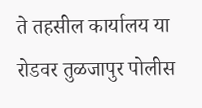ते तहसील कार्यालय या रोडवर तुळजापुर पोलीस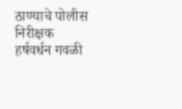ठाण्याचे पोलीस निरीक्षक हर्षवर्धन गवळी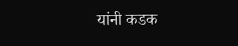यांनी कडक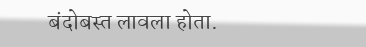बंदोबस्त लावला होता.